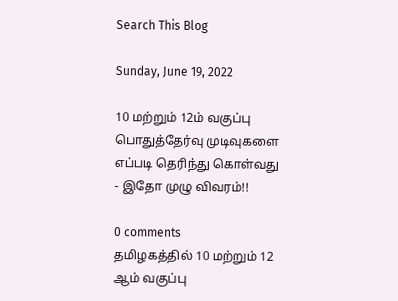Search This Blog

Sunday, June 19, 2022

10 மற்றும் 12ம் வகுப்பு பொதுத்தேர்வு முடிவுகளை எப்படி தெரிந்து கொள்வது - இதோ முழு விவரம்!!

0 comments
தமிழகத்தில் 10 மற்றும் 12 ஆம் வகுப்பு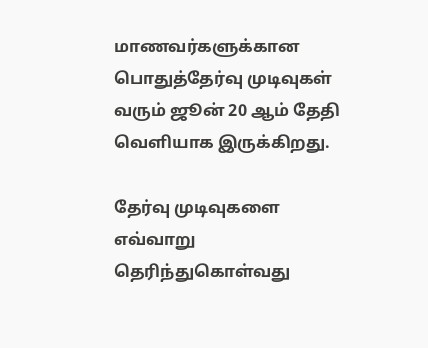மாணவர்களுக்கான பொதுத்தேர்வு முடிவுகள் வரும் ஜூன் 20 ஆம் தேதி வெளியாக இருக்கிறது.

தேர்வு முடிவுகளை எவ்வாறு தெரிந்துகொள்வது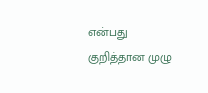என்பது குறித்தான முழு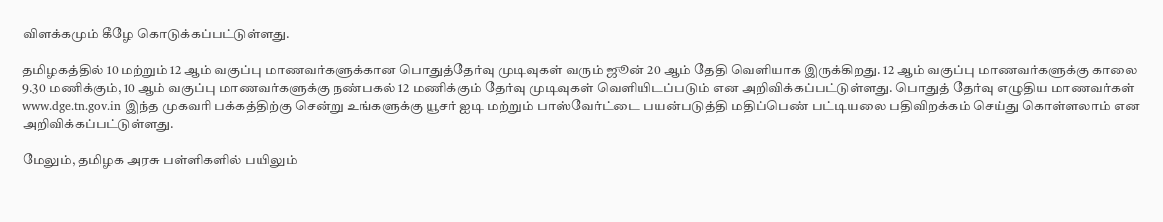விளக்கமும் கீழே கொடுக்கப்பட்டுள்ளது.

தமிழகத்தில் 10 மற்றும் 12 ஆம் வகுப்பு மாணவர்களுக்கான பொதுத்தேர்வு முடிவுகள் வரும் ஜூன் 20 ஆம் தேதி வெளியாக இருக்கிறது. 12 ஆம் வகுப்பு மாணவர்களுக்கு காலை 9.30 மணிக்கும், 10 ஆம் வகுப்பு மாணவர்களுக்கு நண்பகல் 12 மணிக்கும் தேர்வு முடிவுகள் வெளியிடப்படும் என அறிவிக்கப்பட்டுள்ளது. பொதுத் தேர்வு எழுதிய மாணவர்கள் www.dge.tn.gov.in இந்த முகவரி பக்கத்திற்கு சென்று உங்களுக்கு யூசர் ஐடி மற்றும் பாஸ்வேர்ட்டை பயன்படுத்தி மதிப்பெண் பட்டியலை பதிவிறக்கம் செய்து கொள்ளலாம் என அறிவிக்கப்பட்டுள்ளது.

மேலும், தமிழக அரசு பள்ளிகளில் பயிலும்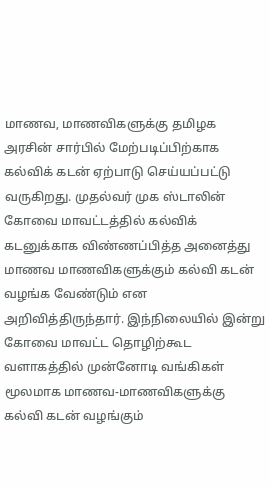மாணவ, மாணவிகளுக்கு தமிழக அரசின் சார்பில் மேற்படிப்பிற்காக கல்விக் கடன் ஏற்பாடு செய்யப்பட்டு வருகிறது. முதல்வர் முக ஸ்டாலின் கோவை மாவட்டத்தில் கல்விக் கடனுக்காக விண்ணப்பித்த அனைத்து மாணவ மாணவிகளுக்கும் கல்வி கடன் வழங்க வேண்டும் என அறிவித்திருந்தார். இந்நிலையில் இன்று கோவை மாவட்ட தொழிற்கூட வளாகத்தில் முன்னோடி வங்கிகள் மூலமாக மாணவ-மாணவிகளுக்கு கல்வி கடன் வழங்கும்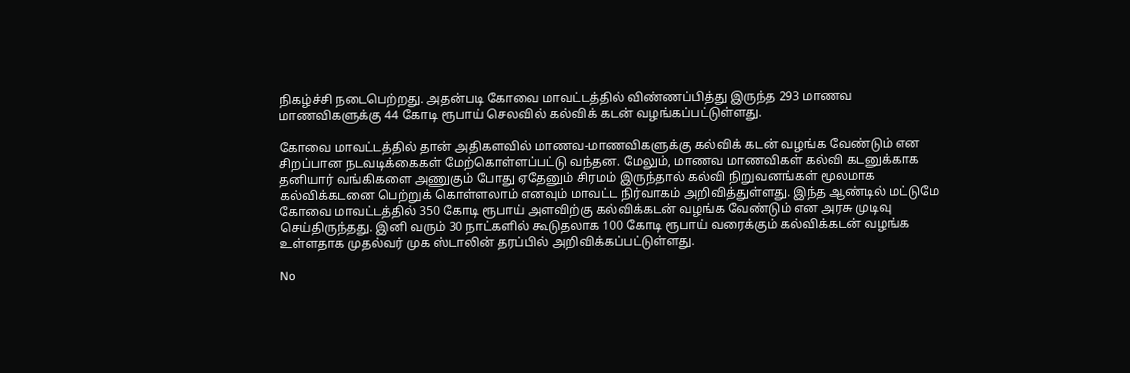நிகழ்ச்சி நடைபெற்றது. அதன்படி கோவை மாவட்டத்தில் விண்ணப்பித்து இருந்த 293 மாணவ மாணவிகளுக்கு 44 கோடி ரூபாய் செலவில் கல்விக் கடன் வழங்கப்பட்டுள்ளது.

கோவை மாவட்டத்தில் தான் அதிகளவில் மாணவ-மாணவிகளுக்கு கல்விக் கடன் வழங்க வேண்டும் என சிறப்பான நடவடிக்கைகள் மேற்கொள்ளப்பட்டு வந்தன. மேலும், மாணவ மாணவிகள் கல்வி கடனுக்காக தனியார் வங்கிகளை அணுகும் போது ஏதேனும் சிரமம் இருந்தால் கல்வி நிறுவனங்கள் மூலமாக கல்விக்கடனை பெற்றுக் கொள்ளலாம் எனவும் மாவட்ட நிர்வாகம் அறிவித்துள்ளது. இந்த ஆண்டில் மட்டுமே கோவை மாவட்டத்தில் 350 கோடி ரூபாய் அளவிற்கு கல்விக்கடன் வழங்க வேண்டும் என அரசு முடிவு செய்திருந்தது. இனி வரும் 30 நாட்களில் கூடுதலாக 100 கோடி ரூபாய் வரைக்கும் கல்விக்கடன் வழங்க உள்ளதாக முதல்வர் முக ஸ்டாலின் தரப்பில் அறிவிக்கப்பட்டுள்ளது.

No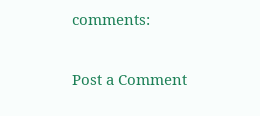comments:

Post a Comment